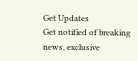Get Updates
Get notified of breaking news, exclusive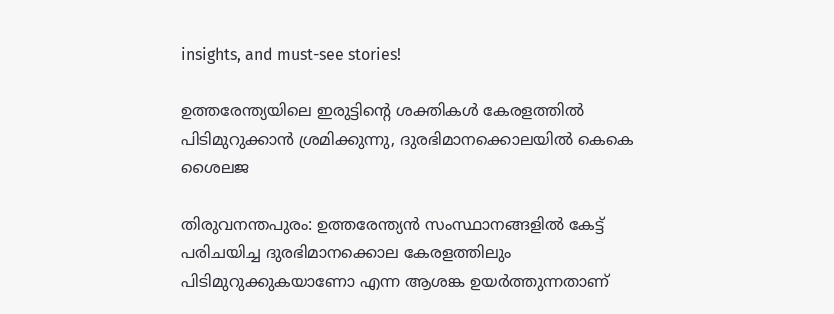insights, and must-see stories!

ഉത്തരേന്ത്യയിലെ ഇരുട്ടിന്റെ ശക്തികൾ കേരളത്തിൽ പിടിമുറുക്കാൻ ശ്രമിക്കുന്നു, ദുരഭിമാനക്കൊലയിൽ കെകെ ശൈലജ

തിരുവനന്തപുരം: ഉത്തരേന്ത്യൻ സംസ്ഥാനങ്ങളിൽ കേട്ട് പരിചയിച്ച ദുരഭിമാനക്കൊല കേരളത്തിലും പിടിമുറുക്കുകയാണോ എന്ന ആശങ്ക ഉയർത്തുന്നതാണ്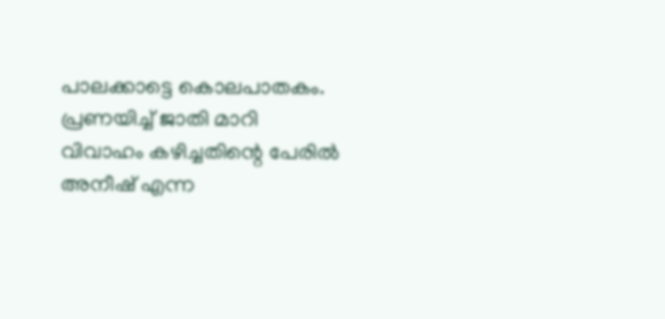പാലക്കാട്ടെ കൊലപാതകം. പ്രണയിച്ച് ജാതി മാറി വിവാഹം കഴിച്ചതിന്റെ പേരിൽ അനീഷ് എന്ന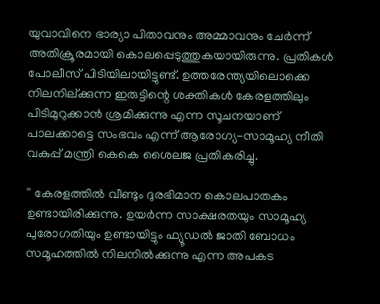യുവാവിനെ ഭാര്യാ പിതാവനും അമ്മാവനും ചേർന്ന് അതിക്രൂരമായി കൊലപ്പെടുത്തുകയായിരുന്നു. പ്രതികൾ പോലീസ് പിടിയിലായിട്ടുണ്ട്. ഉത്തരേന്ത്യയിലൊക്കെ നിലനില്ക്കുന്ന ഇരുട്ടിന്റെ ശക്തികൾ കേരളത്തിലും പിടിമുറുക്കാൻ ശ്രമിക്കുന്നു എന്ന സൂചനയാണ് പാലക്കാട്ടെ സംഭവം എന്ന് ആരോഗ്യ-സാമൂഹ്യ നീതി വകുപ്പ് മന്ത്രി കെകെ ശൈലജ പ്രതികരിച്ചു.

'' കേരളത്തിൽ വീണ്ടും ദുരഭിമാന കൊലപാതകം ഉണ്ടായിരിക്കുന്നു. ഉയർന്ന സാക്ഷരതയും സാമൂഹ്യ പുരോഗതിയും ഉണ്ടായിട്ടും ഫ്യൂഡൽ ജാതി ബോധം സമൂഹത്തിൽ നിലനിൽക്കുന്നു എന്ന അപകട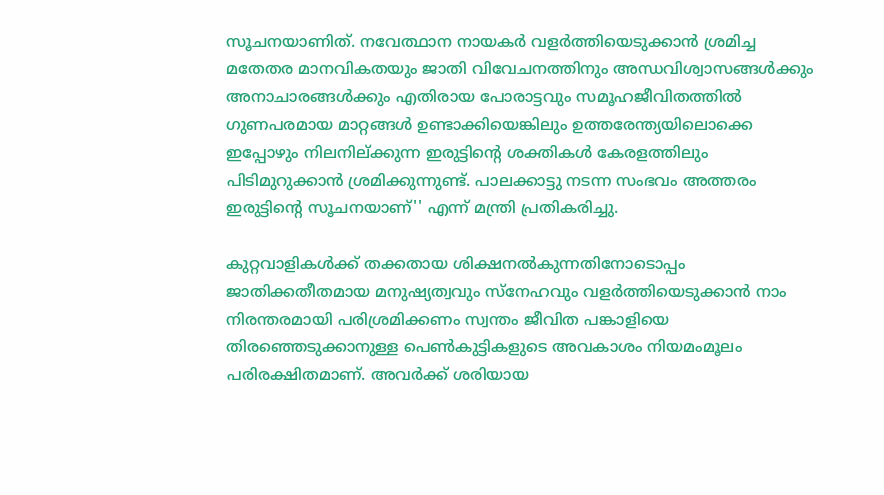സൂചനയാണിത്. നവേത്ഥാന നായകർ വളർത്തിയെടുക്കാൻ ശ്രമിച്ച മതേതര മാനവികതയും ജാതി വിവേചനത്തിനും അന്ധവിശ്വാസങ്ങൾക്കും അനാചാരങ്ങൾക്കും എതിരായ പോരാട്ടവും സമൂഹജീവിതത്തിൽ ഗുണപരമായ മാറ്റങ്ങൾ ഉണ്ടാക്കിയെങ്കിലും ഉത്തരേന്ത്യയിലൊക്കെ ഇപ്പോഴും നിലനില്ക്കുന്ന ഇരുട്ടിന്റെ ശക്തികൾ കേരളത്തിലും പിടിമുറുക്കാൻ ശ്രമിക്കുന്നുണ്ട്. പാലക്കാട്ടു നടന്ന സംഭവം അത്തരം ഇരുട്ടിന്റെ സൂചനയാണ്'' എന്ന് മന്ത്രി പ്രതികരിച്ചു.

കുറ്റവാളികൾക്ക് തക്കതായ ശിക്ഷനൽകുന്നതിനോടൊപ്പം ജാതിക്കതീതമായ മനുഷ്യത്വവും സ്നേഹവും വളർത്തിയെടുക്കാൻ നാം നിരന്തരമായി പരിശ്രമിക്കണം സ്വന്തം ജീവിത പങ്കാളിയെ തിരഞ്ഞെടുക്കാനുള്ള പെൺകുട്ടികളുടെ അവകാശം നിയമംമൂലം പരിരക്ഷിതമാണ്. അവർക്ക് ശരിയായ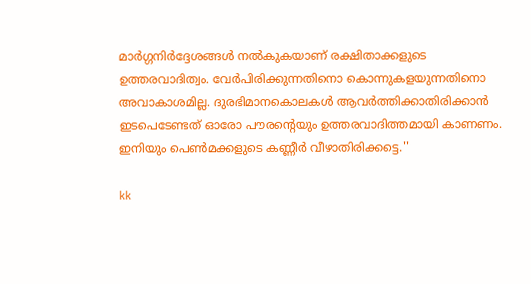മാർഗ്ഗനിർദ്ദേശങ്ങൾ നൽകുകയാണ് രക്ഷിതാക്കളുടെ ഉത്തരവാദിത്വം. വേർപിരിക്കുന്നതിനൊ കൊന്നുകളയുന്നതിനൊ അവാകാശമില്ല. ദുരഭിമാനകൊലകൾ ആവർത്തിക്കാതിരിക്കാൻ ഇടപെടേണ്ടത് ഓരോ പൗരന്റെയും ഉത്തരവാദിത്തമായി കാണണം. ഇനിയും പെൺമക്കളുടെ കണ്ണീർ വീഴാതിരിക്കട്ടെ.''

kk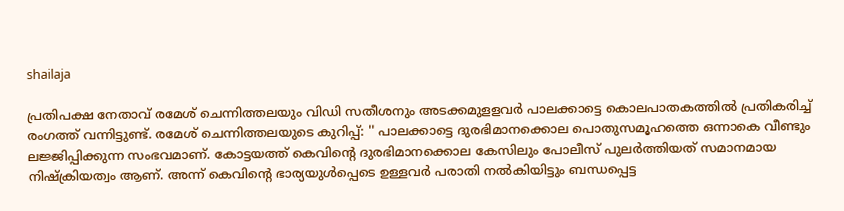shailaja

പ്രതിപക്ഷ നേതാവ് രമേശ് ചെന്നിത്തലയും വിഡി സതീശനും അടക്കമുളളവർ പാലക്കാട്ടെ കൊലപാതകത്തിൽ പ്രതികരിച്ച് രംഗത്ത് വന്നിട്ടുണ്ട്. രമേശ് ചെന്നിത്തലയുടെ കുറിപ്പ്: '' പാലക്കാട്ടെ ദുരഭിമാനക്കൊല പൊതുസമൂഹത്തെ ഒന്നാകെ വീണ്ടും ലജ്ജിപ്പിക്കുന്ന സംഭവമാണ്. കോട്ടയത്ത് കെവിന്റെ ദുരഭിമാനക്കൊല കേസിലും പോലീസ് പുലർത്തിയത് സമാനമായ നിഷ്ക്രിയത്വം ആണ്. അന്ന് കെവിന്റെ ഭാര്യയുൾപ്പെടെ ഉള്ളവർ പരാതി നൽകിയിട്ടും ബന്ധപ്പെട്ട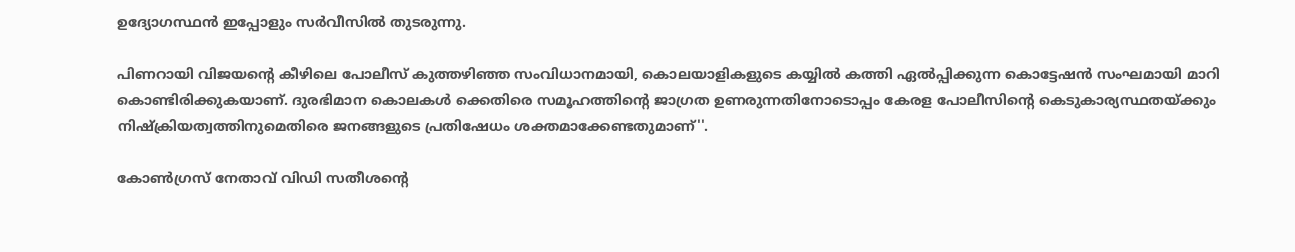ഉദ്യോഗസ്ഥൻ ഇപ്പോളും സർവീസിൽ തുടരുന്നു.

പിണറായി വിജയന്റെ കീഴിലെ പോലീസ് കുത്തഴിഞ്ഞ സംവിധാനമായി, കൊലയാളികളുടെ കയ്യിൽ കത്തി ഏൽപ്പിക്കുന്ന കൊട്ടേഷൻ സംഘമായി മാറി കൊണ്ടിരിക്കുകയാണ്. ദുരഭിമാന കൊലകൾ ക്കെതിരെ സമൂഹത്തിന്റെ ജാഗ്രത ഉണരുന്നതിനോടൊപ്പം കേരള പോലീസിന്റെ കെടുകാര്യസ്ഥതയ്ക്കും നിഷ്ക്രിയത്വത്തിനുമെതിരെ ജനങ്ങളുടെ പ്രതിഷേധം ശക്തമാക്കേണ്ടതുമാണ്''.

കോൺഗ്രസ് നേതാവ് വിഡി സതീശന്റെ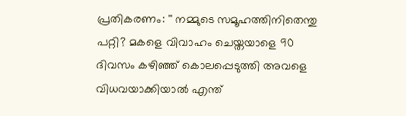പ്രതികരണം: '' നമ്മുടെ സമൂഹത്തിനിതെന്തു പറ്റി? മകളെ വിവാഹം ചെയ്തയാളെ 90 ദിവസം കഴിഞ്ഞ് കൊലപ്പെടുത്തി അവളെ വിധവയാക്കിയാൽ എന്ത്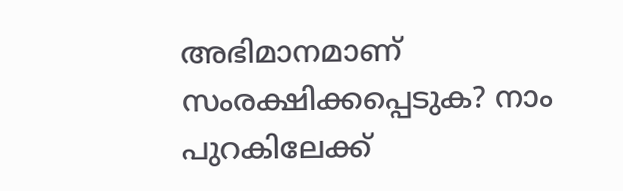അഭിമാനമാണ് സംരക്ഷിക്കപ്പെടുക? നാം പുറകിലേക്ക്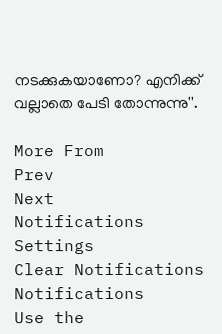നടക്കുകയാണോ? എനിക്ക് വല്ലാതെ പേടി തോന്നുന്നു''.

More From
Prev
Next
Notifications
Settings
Clear Notifications
Notifications
Use the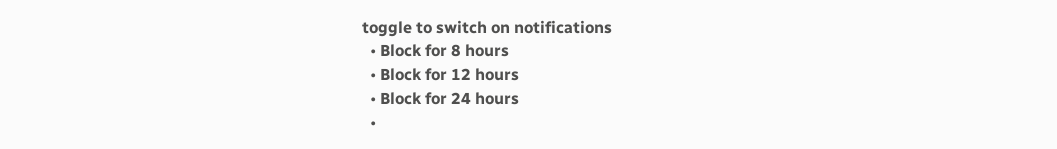toggle to switch on notifications
  • Block for 8 hours
  • Block for 12 hours
  • Block for 24 hours
  •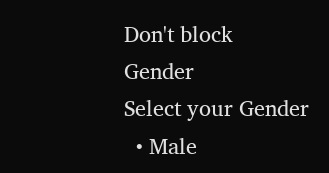Don't block
Gender
Select your Gender
  • Male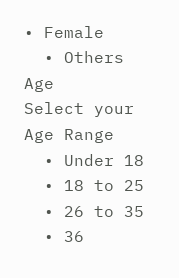• Female
  • Others
Age
Select your Age Range
  • Under 18
  • 18 to 25
  • 26 to 35
  • 36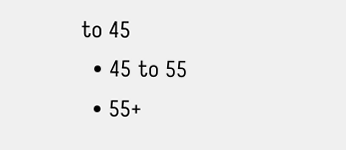to 45
  • 45 to 55
  • 55+